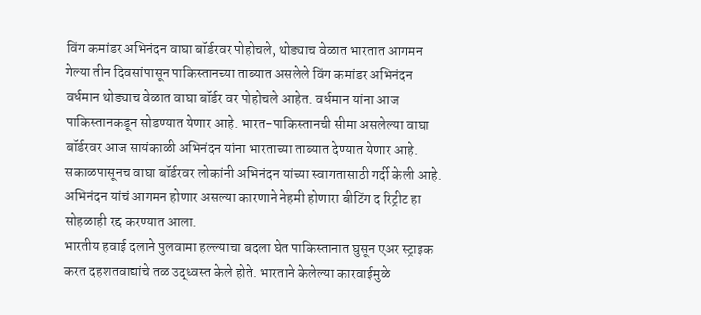विंग कमांडर अभिनंदन वाघा बॉर्डरवर पोहोचले, थोड्याच वेळात भारतात आगमन
गेल्या तीन दिवसांपासून पाकिस्तानच्या ताब्यात असलेले विंग कमांडर अभिनंदन वर्धमान थोड्याच वेळात वाघा बॉर्डर वर पोहोचले आहेत. वर्धमान यांना आज पाकिस्तानकडून सोडण्यात येणार आहे. भारत-पाकिस्तानची सीमा असलेल्या वाघा बॉर्डरवर आज सायंकाळी अभिनंदन यांना भारताच्या ताब्यात देण्यात येणार आहे. सकाळपासूनच वाघा बॉर्डरवर लोकांनी अभिनंदन यांच्या स्वागतासाठी गर्दी केली आहे. अभिनंदन यांचं आगमन होणार असल्या कारणाने नेहमी होणारा बीटिंग द रिट्रीट हा सोहळाही रद्द करण्यात आला.
भारतीय हवाई दलाने पुलवामा हल्ल्याचा बदला घेत पाकिस्तानात घुसून एअर स्ट्राइक करत दहशतवाद्यांचे तळ उद्ध्वस्त केले होते. भारताने केलेल्या कारवाईमुळे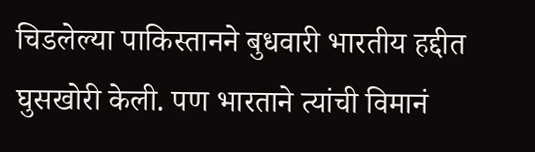चिडलेल्या पाकिस्तानने बुधवारी भारतीय हद्दीत घुसखोरी केली. पण भारताने त्यांची विमानं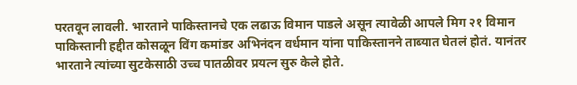परतवून लावली. भारताने पाकिस्तानचे एक लढाऊ विमान पाडले असून त्यावेळी आपले मिग २१ विमान पाकिस्तानी हद्दीत कोसळून विंग कमांडर अभिनंदन वर्धमान यांना पाकिस्तानने ताब्यात घेतलं होतं. यानंतर भारताने त्यांच्या सुटकेसाठी उच्च पातळीवर प्रयत्न सुरु केले होते.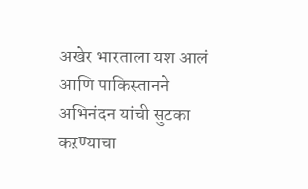अखेर भारताला यश आलं आणि पाकिस्तानने अभिनंदन यांची सुटका कऱण्याचा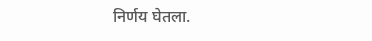निर्णय घेतला.